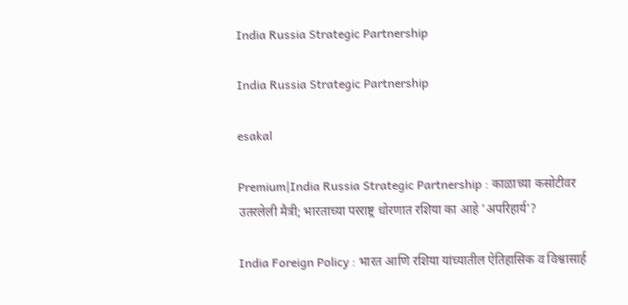India Russia Strategic Partnership

India Russia Strategic Partnership

esakal

Premium|India Russia Strategic Partnership : काळाच्या कसोटीवर उतरलेली मैत्री; भारताच्या परराष्ट्र धोरणात रशिया का आहे 'अपरिहार्य'?

India Foreign Policy : भारत आणि रशिया यांच्यातील ऐतिहासिक व विश्वासार्ह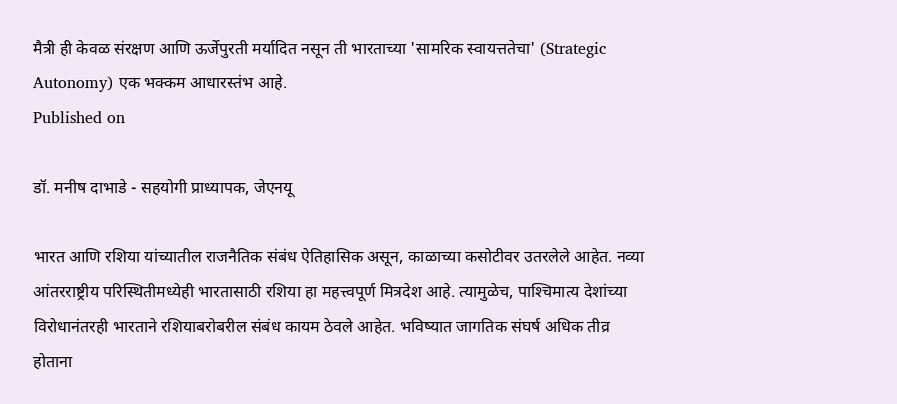मैत्री ही केवळ संरक्षण आणि ऊर्जेपुरती मर्यादित नसून ती भारताच्या 'सामरिक स्वायत्ततेचा' (Strategic Autonomy) एक भक्कम आधारस्तंभ आहे.
Published on

डॉ. मनीष दाभाडे - सहयोगी प्राध्यापक, जेएनयू

भारत आणि रशिया यांच्यातील राजनैतिक संबंध ऐतिहासिक असून, काळाच्या कसोटीवर उतरलेले आहेत. नव्या आंतरराष्ट्रीय परिस्थितीमध्येही भारतासाठी रशिया हा महत्त्वपूर्ण मित्रदेश आहे. त्यामुळेच, पाश्‍चिमात्य देशांच्या विरोधानंतरही भारताने रशियाबरोबरील संबंध कायम ठेवले आहेत. भविष्यात जागतिक संघर्ष अधिक तीव्र होताना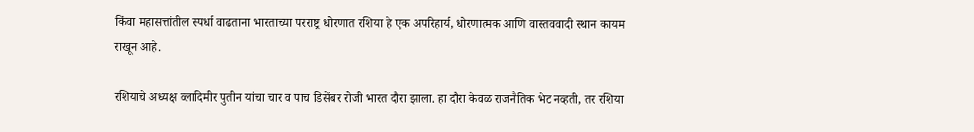किंवा महासत्तांतील स्पर्धा वाढताना भारताच्या परराष्ट्र धोरणात रशिया हे एक अपरिहार्य, धोरणात्मक आणि वास्तववादी स्थान कायम राखून आहे.

रशियाचे अध्यक्ष व्लादिमीर पुतीन यांचा चार व पाच डिसेंबर रोजी भारत दौरा झाला. हा दौरा केवळ राजनैतिक भेट नव्हती, तर रशिया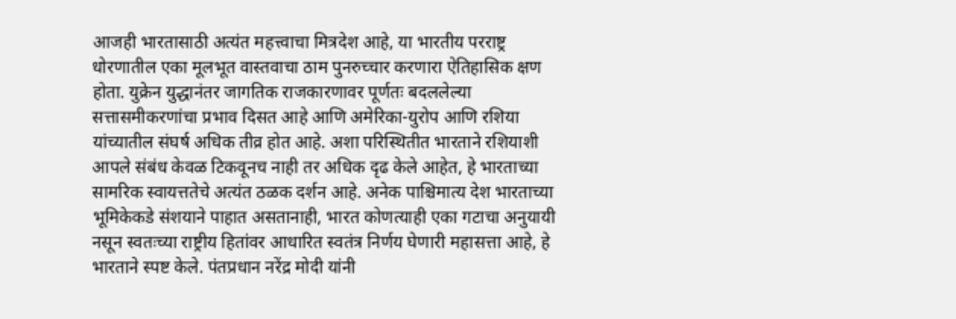आजही भारतासाठी अत्यंत महत्त्वाचा मित्रदेश आहे, या भारतीय परराष्ट्र धोरणातील एका मूलभूत वास्तवाचा ठाम पुनरुच्चार करणारा ऐतिहासिक क्षण होता. युक्रेन युद्धानंतर जागतिक राजकारणावर पूर्णतः बदललेल्या सत्तासमीकरणांचा प्रभाव दिसत आहे आणि अमेरिका-युरोप आणि रशिया यांच्यातील संघर्ष अधिक तीव्र होत आहे. अशा परिस्थितीत भारताने रशियाशी आपले संबंध केवळ टिकवूनच नाही तर अधिक दृढ केले आहेत, हे भारताच्या सामरिक स्वायत्ततेचे अत्यंत ठळक दर्शन आहे. अनेक पाश्चिमात्य देश भारताच्या भूमिकेकडे संशयाने पाहात असतानाही, भारत कोणत्याही एका गटाचा अनुयायी नसून स्वतःच्या राष्ट्रीय हितांवर आधारित स्वतंत्र निर्णय घेणारी महासत्ता आहे, हे भारताने स्पष्ट केले. पंतप्रधान नरेंद्र मोदी यांनी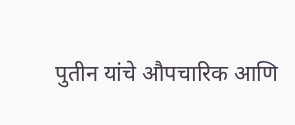पुतीन यांचे औपचारिक आणि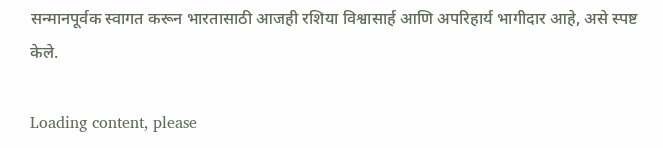सन्मानपूर्वक स्वागत करून भारतासाठी आजही रशिया विश्वासार्ह आणि अपरिहार्य भागीदार आहे, असे स्पष्ट केले.

Loading content, please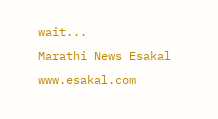wait...
Marathi News Esakal
www.esakal.com